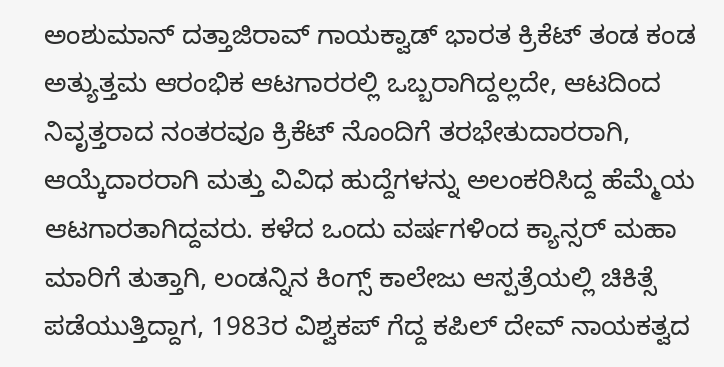ಅಂಶುಮಾನ್ ದತ್ತಾಜಿರಾವ್ ಗಾಯಕ್ವಾಡ್ ಭಾರತ ಕ್ರಿಕೆಟ್ ತಂಡ ಕಂಡ ಅತ್ಯುತ್ತಮ ಆರಂಭಿಕ ಆಟಗಾರರಲ್ಲಿ ಒಬ್ಬರಾಗಿದ್ದಲ್ಲದೇ, ಆಟದಿಂದ ನಿವೃತ್ತರಾದ ನಂತರವೂ ಕ್ರಿಕೆಟ್ ನೊಂದಿಗೆ ತರಭೇತುದಾರರಾಗಿ, ಆಯ್ಕೆದಾರರಾಗಿ ಮತ್ತು ವಿವಿಧ ಹುದ್ದೆಗಳನ್ನು ಅಲಂಕರಿಸಿದ್ದ ಹೆಮ್ಮೆಯ ಆಟಗಾರತಾಗಿದ್ದವರು. ಕಳೆದ ಒಂದು ವರ್ಷಗಳಿಂದ ಕ್ಯಾನ್ಸರ್ ಮಹಾ ಮಾರಿಗೆ ತುತ್ತಾಗಿ, ಲಂಡನ್ನಿನ ಕಿಂಗ್ಸ್ ಕಾಲೇಜು ಆಸ್ಪತ್ರೆಯಲ್ಲಿ ಚಿಕಿತ್ಸೆ ಪಡೆಯುತ್ತಿದ್ದಾಗ, 1983ರ ವಿಶ್ವಕಪ್ ಗೆದ್ದ ಕಪಿಲ್ ದೇವ್ ನಾಯಕತ್ವದ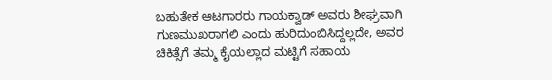ಬಹುತೇಕ ಆಟಗಾರರು ಗಾಯಕ್ವಾಡ್ ಅವರು ಶೀಘ್ರವಾಗಿ ಗುಣಮುಖರಾಗಲಿ ಎಂದು ಹುರಿದುಂಬಿಸಿದ್ದಲ್ಲದೇ, ಅವರ ಚಿಕಿತ್ಸೆಗೆ ತಮ್ಮ ಕೈಯಲ್ಲಾದ ಮಟ್ಟಿಗೆ ಸಹಾಯ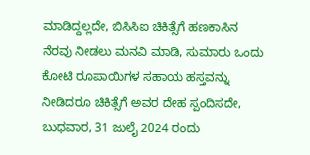ಮಾಡಿದ್ದಲ್ಲದೇ, ಬಿಸಿಸಿಐ ಚಿಕಿತ್ಸೆಗೆ ಹಣಕಾಸಿನ ನೆರವು ನೀಡಲು ಮನವಿ ಮಾಡಿ, ಸುಮಾರು ಒಂದು ಕೋಟಿ ರೂಪಾಯಿಗಳ ಸಹಾಯ ಹಸ್ತವನ್ನು ನೀಡಿದರೂ ಚಿಕಿತ್ಸೆಗೆ ಅವರ ದೇಹ ಸ್ಪಂದಿಸದೇ, ಬುಧವಾರ, 31 ಜುಲೈ 2024 ರಂದು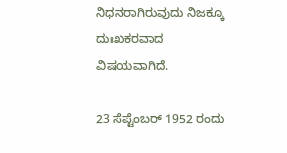ನಿಧನರಾಗಿರುವುದು ನಿಜಕ್ಕೂ ದುಃಖಕರವಾದ ವಿಷಯವಾಗಿದೆ.

23 ಸೆಪ್ಟೆಂಬರ್ 1952 ರಂದು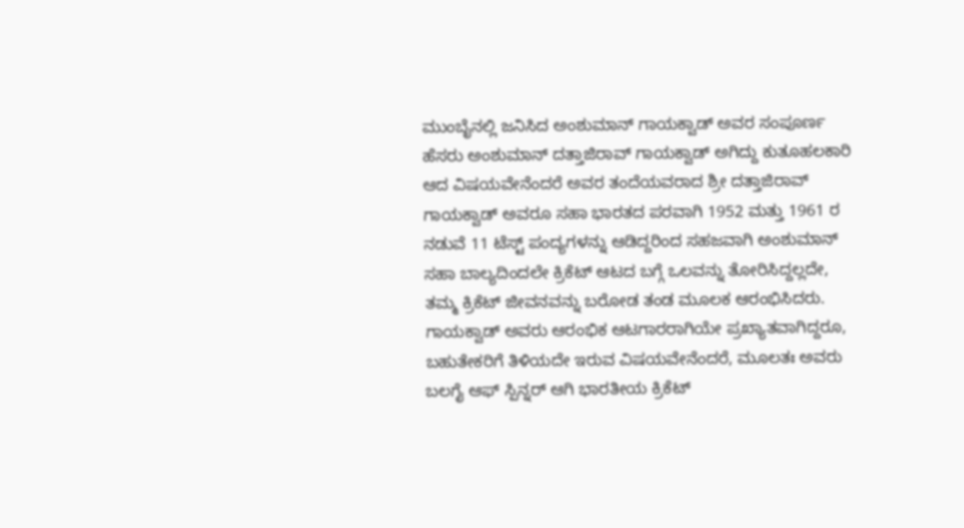ಮುಂಬೈನಲ್ಲಿ ಜನಿಸಿದ ಅಂಶುಮಾನ್ ಗಾಯಕ್ವಾಡ್ ಅವರ ಸಂಪೂರ್ಣ ಹೆಸರು ಅಂಶುಮಾನ್ ದತ್ತಾಜಿರಾವ್ ಗಾಯಕ್ವಾಡ್ ಅಗಿದ್ದು ಕುತೂಹಲಕಾರಿ ಆದ ವಿಷಯವೇನೆಂದರೆ ಅವರ ತಂದೆಯವರಾದ ಶ್ರೀ ದತ್ತಾಜಿರಾವ್ ಗಾಯಕ್ವಾಡ್ ಅವರೂ ಸಹಾ ಭಾರತದ ಪರವಾಗಿ 1952 ಮತ್ತು 1961 ರ ನಡುವೆ 11 ಟೆಸ್ಟ್ ಪಂದ್ಯಗಳನ್ನು ಆಡಿದ್ದರಿಂದ ಸಹಜವಾಗಿ ಅಂಶುಮಾನ್ ಸಹಾ ಬಾಲ್ಯದಿಂದಲೇ ಕ್ರಿಕೆಟ್ ಆಟದ ಬಗ್ಗೆ ಒಲವನ್ನು ತೋರಿಸಿದ್ದಲ್ಲದೇ, ತಮ್ಮ ಕ್ರಿಕೆಟ್ ಜೀವನವನ್ನು ಬರೋಡ ತಂಡ ಮೂಲಕ ಆರಂಭಿಸಿದರು. ಗಾಯಕ್ವಾಡ್ ಅವರು ಆರಂಭಿಕ ಆಟಗಾರರಾಗಿಯೇ ಪ್ರಖ್ಯಾತವಾಗಿದ್ದರೂ, ಬಹುತೇಕರಿಗೆ ತಿಳಿಯದೇ ಇರುವ ವಿಷಯವೇನೆಂದರೆ, ಮೂಲತಃ ಅವರು ಬಲಗೈ ಆಫ್ ಸ್ಪಿನ್ನರ್ ಆಗಿ ಭಾರತೀಯ ಕ್ರಿಕೆಟ್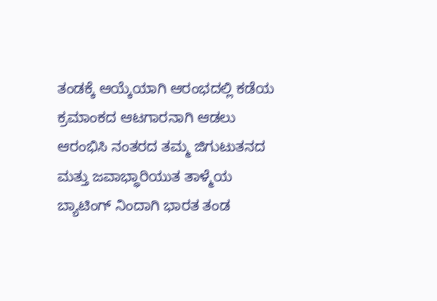ತಂಡಕ್ಕೆ ಆಯ್ಕೆಯಾಗಿ ಆರಂಭದಲ್ಲಿ ಕಡೆಯ ಕ್ರಮಾಂಕದ ಆಟಗಾರನಾಗಿ ಆಡಲು ಆರಂಭಿಸಿ ನಂತರದ ತಮ್ಮ ಜಿಗುಟುತನದ ಮತ್ತು ಜವಾಭ್ಧಾರಿಯುತ ತಾಳ್ಮೆಯ ಬ್ಯಾಟಿಂಗ್ ನಿಂದಾಗಿ ಭಾರತ ತಂಡ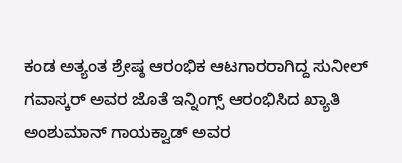ಕಂಡ ಅತ್ಯಂತ ಶ್ರೇಷ್ಠ ಆರಂಭಿಕ ಆಟಗಾರರಾಗಿದ್ದ ಸುನೀಲ್ ಗವಾಸ್ಕರ್ ಅವರ ಜೊತೆ ಇನ್ನಿಂಗ್ಸ್ ಆರಂಭಿಸಿದ ಖ್ಯಾತಿ ಅಂಶುಮಾನ್ ಗಾಯಕ್ವಾಡ್ ಅವರ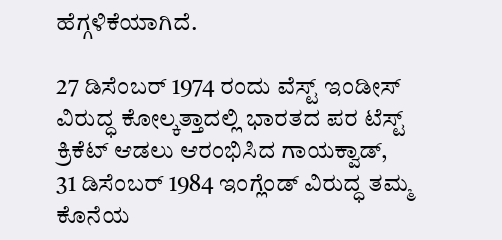ಹೆಗ್ಗಳಿಕೆಯಾಗಿದೆ.

27 ಡಿಸೆಂಬರ್ 1974 ರಂದು ವೆಸ್ಟ್ ಇಂಡೀಸ್ ವಿರುದ್ಧ ಕೋಲ್ಕತ್ತಾದಲ್ಲಿ ಭಾರತದ ಪರ ಟೆಸ್ಟ್ ಕ್ರಿಕೆಟ್ ಆಡಲು ಆರಂಭಿಸಿದ ಗಾಯಕ್ವಾಡ್, 31 ಡಿಸೆಂಬರ್ 1984 ಇಂಗ್ಲೆಂಡ್ ವಿರುದ್ಧ ತಮ್ಮ ಕೊನೆಯ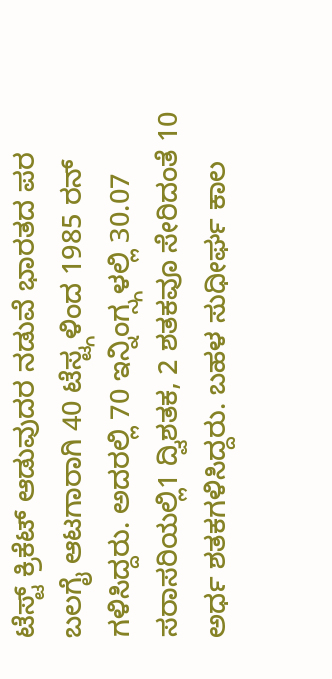ಟೆಸ್ಟ್ ಕ್ರಿಕೆಟ್ ಆಡುವುದರ ನಡುವೆ ಭಾರತದ ಪರ ಬಲಗೈ ಆಟಗಾರಾಗಿ 40 ಟೆಸ್ಟ್ಗಳಿಂದ 1985 ರನ್ ಗಳಿಸಿದ್ದರು. ಅದರಲ್ಲಿ 70 ಇನ್ನಿಂಗ್ಸ್ಗಳಲ್ಲಿ 30.07 ಸರಾಸರಿಯಲ್ಲಿ1 ದ್ವಿಶತಕ, 2 ಶತಕವೂ ಸೇರಿದಂತೆ 10 ಅರ್ಧ ಶತಕಗಳಿಸಿದ್ದರು. ಬಹಳ ಸುಧೀರ್ಘ ಕಾಲ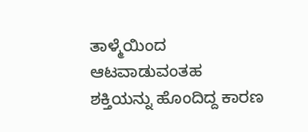ತಾಳ್ಮೆಯಿಂದ ಆಟವಾಡುವಂತಹ ಶಕ್ತಿಯನ್ನು ಹೊಂದಿದ್ದ ಕಾರಣ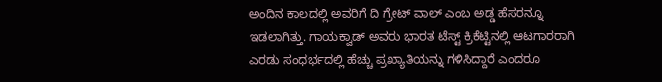ಅಂದಿನ ಕಾಲದಲ್ಲಿ ಅವರಿಗೆ ದಿ ಗ್ರೇಟ್ ವಾಲ್ ಎಂಬ ಅಡ್ಡ ಹೆಸರನ್ನೂ ಇಡಲಾಗಿತ್ತು. ಗಾಯಕ್ವಾಡ್ ಅವರು ಭಾರತ ಟೆಸ್ಟ್ ಕ್ರಿಕೆಟ್ಟಿನಲ್ಲಿ ಆಟಗಾರರಾಗಿ ಎರಡು ಸಂಧರ್ಭದಲ್ಲಿ ಹೆಚ್ಚು ಪ್ರಖ್ಯಾತಿಯನ್ನು ಗಳಿಸಿದ್ದಾರೆ ಎಂದರೂ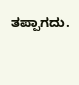ತಪ್ಪಾಗದು.